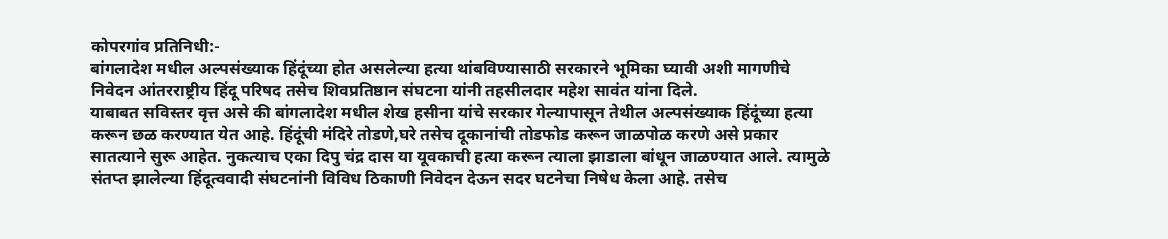कोपरगांव प्रतिनिधी:-
बांगलादेश मधील अल्पसंख्याक हिंदूंच्या होत असलेल्या हत्या थांबविण्यासाठी सरकारने भूमिका घ्यावी अशी मागणीचे निवेदन आंतरराष्ट्रीय हिंदू परिषद तसेच शिवप्रतिष्ठान संघटना यांनी तहसीलदार महेश सावंत यांना दिले.
याबाबत सविस्तर वृत्त असे की बांगलादेश मधील शेख हसीना यांचे सरकार गेल्यापासून तेथील अल्पसंख्याक हिंदूंच्या हत्या करून छळ करण्यात येत आहे. हिंदूंची मंदिरे तोडणे,घरे तसेच दूकानांची तोडफोड करून जाळपोळ करणे असे प्रकार सातत्याने सुरू आहेत. नुकत्याच एका दिपु चंद्र दास या यूवकाची हत्या करून त्याला झाडाला बांधून जाळण्यात आले. त्यामुळे संतप्त झालेल्या हिंदूत्ववादी संघटनांनी विविध ठिकाणी निवेदन देऊन सदर घटनेचा निषेध केला आहे. तसेच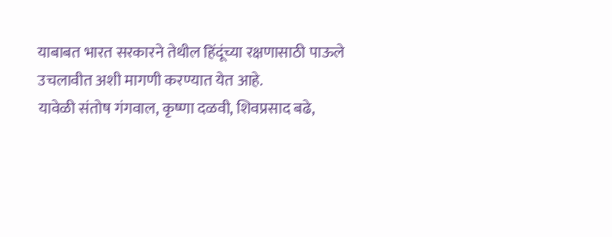याबाबत भारत सरकारने तेथील हिंदूंच्या रक्षणासाठी पाऊले उचलावीत अशी मागणी करण्यात येत आहे.
यावेळी संतोष गंगवाल, कृष्णा दळवी, शिवप्रसाद बढे,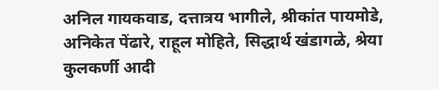अनिल गायकवाड, दत्तात्रय भागीले, श्रीकांत पायमोडे, अनिकेत पेंढारे, राहूल मोहिते, सिद्धार्थ खंडागळे, श्रेया कुलकर्णी आदी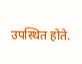उपस्थित होते.